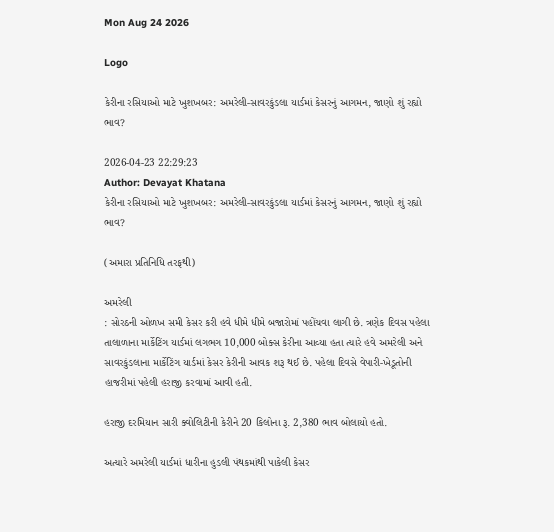Mon Aug 24 2026

Logo

કેરીના રસિયાઓ માટે ખુશખબર: અમરેલી-સાવરકુંડલા યાર્ડમાં કેસરનું આગમન, જાણો શું રહ્યો ભાવ?

2026-04-23 22:29:23
Author: Devayat Khatana
કેરીના રસિયાઓ માટે ખુશખબર: અમરેલી-સાવરકુંડલા યાર્ડમાં કેસરનું આગમન, જાણો શું રહ્યો ભાવ?

(અમારા પ્રતિનિધિ તરફથી)

અમરેલી
: સોરઠની ઓળખ સમી કેસર કરી હવે ધીમે ધીમે બજારોમાં પહોંચવા લાગી છે. ત્રણેક દિવસ પહેલા તાલાળાના માર્કેટિંગ યાર્ડમાં લગભગ 10,000 બોક્સ કેરીના આવ્યા હતા ત્યારે હવે અમરેલી અને સાવરકુંડલાના માર્કેટિંગ યાર્ડમાં કેસર કેરીની આવક શરૂ થઈ છે. પહેલા દિવસે વેપારી-ખેડૂતોની હાજરીમાં પહેલી હરાજી કરવામાં આવી હતી.

હરાજી દરમિયાન સારી ક્વોલિટીની કેરીને 20 કિલોના રૂ. 2,380 ભાવ બોલાયો હતો.

અત્યારે અમરેલી યાર્ડમાં ધારીના હુડલી પંથકમાંથી પાકેલી કેસર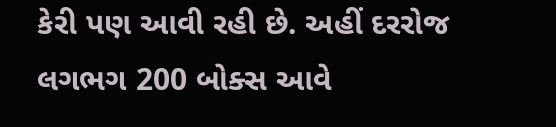કેરી પણ આવી રહી છે. અહીં દરરોજ લગભગ 200 બોક્સ આવે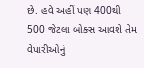છે. હવે અહીં પણ 400થી 500 જેટલા બોક્સ આવશે તેમ વેપારીઓનું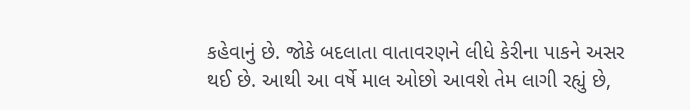કહેવાનું છે. જોકે બદલાતા વાતાવરણને લીધે કેરીના પાકને અસર થઈ છે. આથી આ વર્ષે માલ ઓછો આવશે તેમ લાગી રહ્યું છે,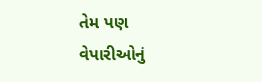તેમ પણ વેપારીઓનું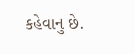કહેવાનુ છે.